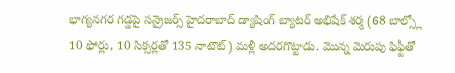భాగ్యనగర గడ్డపై సన్రైజర్స్ హైదరాబాద్ డ్యాషింగ్ బ్యాటర్ అభిషేక్ శర్మ (68 బాల్స్లో 10 ఫోర్లు, 10 సిక్సర్లతో 135 నాటౌట్) మళ్లీ అదరగొట్టాడు. మొన్న మెరుపు ఫిఫ్టీతో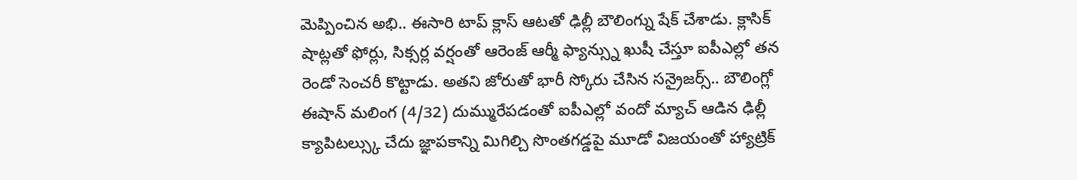మెప్పించిన అభి.. ఈసారి టాప్ క్లాస్ ఆటతో ఢిల్లీ బౌలింగ్ను షేక్ చేశాడు. క్లాసిక్ షాట్లతో ఫోర్లు, సిక్సర్ల వర్షంతో ఆరెంజ్ ఆర్మీ ఫ్యాన్స్ను ఖుషీ చేస్తూ ఐపీఎల్లో తన రెండో సెంచరీ కొట్టాడు. అతని జోరుతో భారీ స్కోరు చేసిన సన్రైజర్స్.. బౌలింగ్లో ఈషాన్ మలింగ (4/32) దుమ్మురేపడంతో ఐపీఎల్లో వందో మ్యాచ్ ఆడిన ఢిల్లీ క్యాపిటల్స్కు చేదు జ్ఞాపకాన్ని మిగిల్చి సొంతగడ్డపై మూడో విజయంతో హ్యాట్రిక్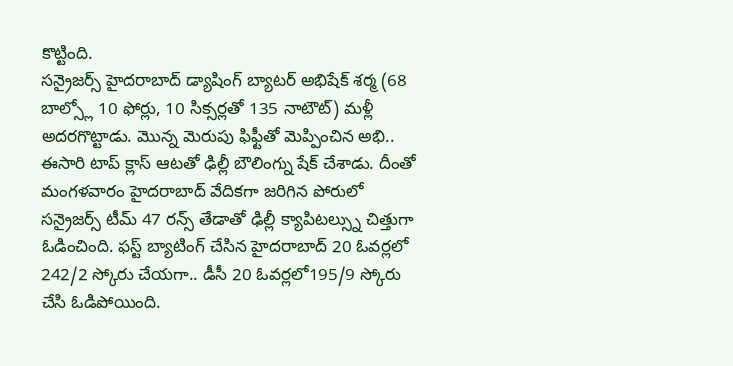కొట్టింది.
సన్రైజర్స్ హైదరాబాద్ డ్యాషింగ్ బ్యాటర్ అభిషేక్ శర్మ (68 బాల్స్లో 10 ఫోర్లు, 10 సిక్సర్లతో 135 నాటౌట్) మళ్లీ అదరగొట్టాడు. మొన్న మెరుపు ఫిఫ్టీతో మెప్పించిన అభి.. ఈసారి టాప్ క్లాస్ ఆటతో ఢిల్లీ బౌలింగ్ను షేక్ చేశాడు. దీంతో మంగళవారం హైదరాబాద్ వేదికగా జరిగిన పోరులో సన్రైజర్స్ టీమ్ 47 రన్స్ తేడాతో ఢిల్లీ క్యాపిటల్స్ను చిత్తుగా ఓడించింది. ఫస్ట్ బ్యాటింగ్ చేసిన హైదరాబాద్ 20 ఓవర్లలో 242/2 స్కోరు చేయగా.. డీసీ 20 ఓవర్లలో195/9 స్కోరు చేసి ఓడిపోయింది.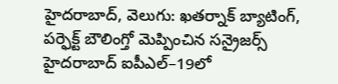హైదరాబాద్, వెలుగు: ఖతర్నాక్ బ్యాటింగ్, పర్ఫెక్ట్ బౌలింగ్తో మెప్పించిన సన్రైజర్స్ హైదరాబాద్ ఐపీఎల్–19లో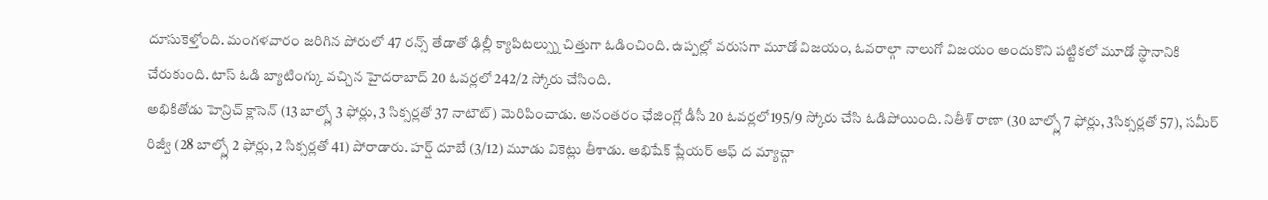దూసుకెళ్తోంది. మంగళవారం జరిగిన పోరులో 47 రన్స్ తేడాతో ఢిల్లీ క్యాపిటల్స్ను చిత్తుగా ఓడించింది. ఉప్పల్లో వరుసగా మూడో విజయం, ఓవరాల్గా నాలుగో విజయం అందుకొని పట్టికలో మూడో స్థానానికి చేరుకుంది. టాస్ ఓడి బ్యాటింగ్కు వచ్చిన హైదరాబాద్ 20 ఓవర్లలో 242/2 స్కోరు చేసింది.
అభికితోడు హెన్రిచ్ క్లాసెన్ (13 బాల్స్లో 3 ఫోర్లు, 3 సిక్సర్లతో 37 నాటౌట్) మెరిపించాడు. అనంతరం ఛేజింగ్లో డీసీ 20 ఓవర్లలో195/9 స్కోరు చేసి ఓడిపోయింది. నితీశ్ రాణా (30 బాల్స్లో 7 ఫోర్లు, 3సిక్సర్లతో 57), సమీర్ రిజ్వీ (28 బాల్స్లో 2 ఫోర్లు, 2 సిక్సర్లతో 41) పోరాడారు. హర్ష్ దూబే (3/12) మూడు వికెట్లు తీశాడు. అభిషేక్ ప్లేయర్ ఆఫ్ ద మ్యాచ్గా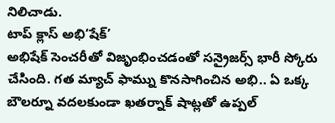నిలిచాడు.
టాప్ క్లాస్ అభి‘షేక్’
అభిషేక్ సెంచరీతో విజృంభించడంతో సన్రైజర్స్ భారీ స్కోరు చేసింది. గత మ్యాచ్ ఫామ్ను కొనసాగించిన అభి.. ఏ ఒక్క బౌలర్నూ వదలకుండా ఖతర్నాక్ షాట్లతో ఉప్పల్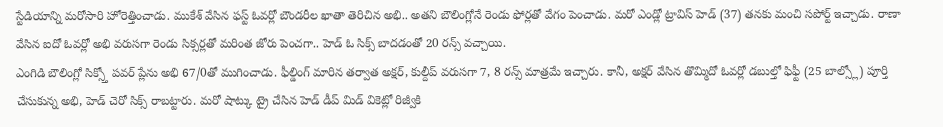స్టేడియాన్ని మరోసారి హోరెత్తించాడు. ముకేశ్ వేసిన ఫస్ట్ ఓవర్లో బౌండరీల ఖాతా తెరిచిన అభి.. అతని బౌలింగ్లోనే రెండు ఫోర్లతో వేగం పెంచాడు. మరో ఎండ్లో ట్రావిస్ హెడ్ (37) తనకు మంచి సపోర్ట్ ఇచ్చాడు. రాణా వేసిన ఐదో ఓవర్లో అభి వరుసగా రెండు సిక్సర్లతో మరింత జోరు పెంచగా.. హెడ్ ఓ సిక్స్ బాదడంతో 20 రన్స్ వచ్చాయి.
ఎంగిడి బౌలింగ్లో సిక్స్తో పవర్ ప్లేను అభి 67/0తో ముగించాడు. ఫీల్డింగ్ మారిన తర్వాత అక్షర్, కుల్దీప్ వరుసగా 7, 8 రన్స్ మాత్రమే ఇచ్చారు. కానీ, అక్షర్ వేసిన తొమ్మిదో ఓవర్లో డబుల్తో ఫిఫ్టీ (25 బాల్స్లో) పూర్తి చేసుకున్న అభి, హెడ్ చెరో సిక్స్ రాబట్టారు. మరో షాట్కు ట్రై చేసిన హెడ్ డీప్ మిడ్ వికెట్లో రిజ్వీకి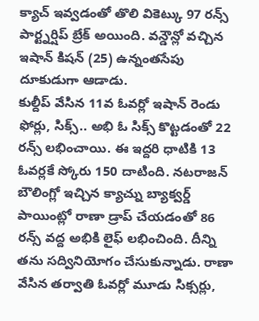క్యాచ్ ఇవ్వడంతో తొలి వికెట్కు 97 రన్స్ పార్ట్నర్షిప్ బ్రేక్ అయింది. వన్డౌన్లో వచ్చిన ఇషాన్ కిషన్ (25) ఉన్నంతసేపు దూకుడుగా ఆడాడు.
కుల్దీప్ వేసిన 11వ ఓవర్లో ఇషాన్ రెండు ఫోర్లు, సిక్స్.. అభి ఓ సిక్స్ కొట్టడంతో 22 రన్స్ లభించాయి. ఈ ఇద్దరి ధాటికి 13 ఓవర్లకే స్కోరు 150 దాటింది. నటరాజన్ బౌలింగ్లో ఇచ్చిన క్యాచ్ను బ్యాక్వర్డ్ పాయింట్లో రాణా డ్రాప్ చేయడంతో 86 రన్స్ వద్ద అభికి లైఫ్ లభించింది. దీన్ని తను సద్వినియోగం చేసుకున్నాడు. రాణా వేసిన తర్వాతి ఓవర్లో మూడు సిక్సర్లు,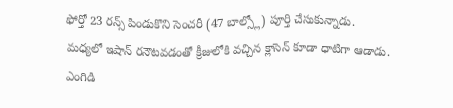ఫోర్తో 23 రన్స్ పిండుకొని సెంచరీ (47 బాల్స్లో) పూర్తి చేసుకున్నాడు.
మధ్యలో ఇషాన్ రనౌటవడంతో క్రీజులోకి వచ్చిన క్లాసెన్ కూడా ధాటిగా ఆడాడు. ఎంగిడి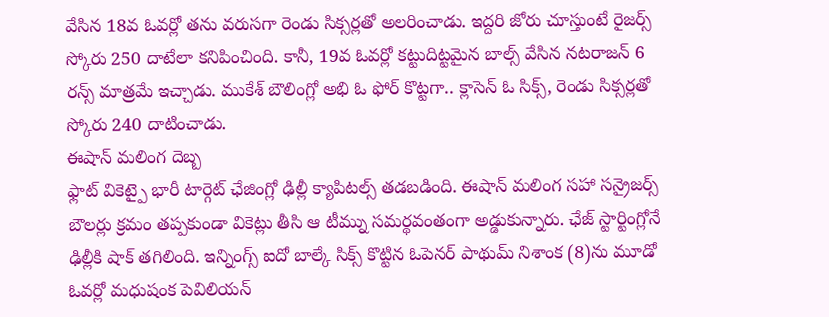వేసిన 18వ ఓవర్లో తను వరుసగా రెండు సిక్సర్లతో అలరించాడు. ఇద్దరి జోరు చూస్తుంటే రైజర్స్ స్కోరు 250 దాటేలా కనిపించింది. కానీ, 19వ ఓవర్లో కట్టుదిట్టమైన బాల్స్ వేసిన నటరాజన్ 6 రన్స్ మాత్రమే ఇచ్చాడు. ముకేశ్ బౌలింగ్లో అభి ఓ ఫోర్ కొట్టగా.. క్లాసెన్ ఓ సిక్స్, రెండు సిక్సర్లతో స్కోరు 240 దాటించాడు.
ఈషాన్ మలింగ దెబ్బ
ఫ్లాట్ వికెట్పై భారీ టార్గెట్ ఛేజింగ్లో ఢిల్లీ క్యాపిటల్స్ తడబడింది. ఈషాన్ మలింగ సహా సన్రైజర్స్ బౌలర్లు క్రమం తప్పకుండా వికెట్లు తీసి ఆ టీమ్ను సమర్థవంతంగా అడ్డుకున్నారు. ఛేజ్ స్టార్టింగ్లోనే ఢిల్లీకి షాక్ తగిలింది. ఇన్నింగ్స్ ఐదో బాల్కే సిక్స్ కొట్టిన ఓపెనర్ పాథుమ్ నిశాంక (8)ను మూడో ఓవర్లో మధుషంక పెవిలియన్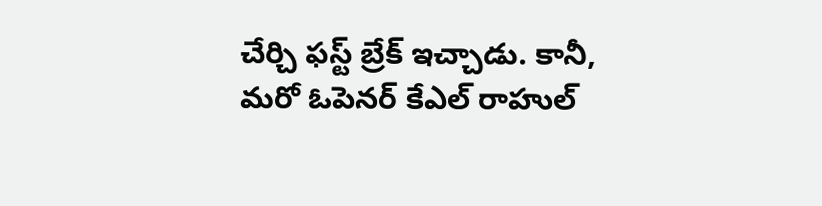చేర్చి ఫస్ట్ బ్రేక్ ఇచ్చాడు. కానీ, మరో ఓపెనర్ కేఎల్ రాహుల్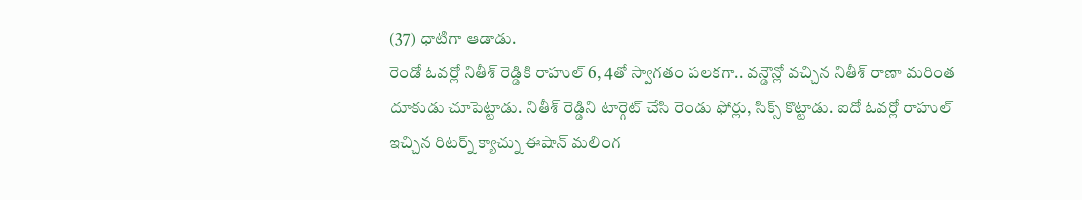(37) ధాటిగా ఆడాడు.
రెండో ఓవర్లో నితీశ్ రెడ్డికి రాహుల్ 6, 4తో స్వాగతం పలకగా.. వన్డౌన్లో వచ్చిన నితీశ్ రాణా మరింత దూకుడు చూపెట్టాడు. నితీశ్ రెడ్డిని టార్గెట్ చేసి రెండు ఫోర్లు, సిక్స్ కొట్టాడు. ఐదో ఓవర్లో రాహుల్ ఇచ్చిన రిటర్న్ క్యాచ్ను ఈషాన్ మలింగ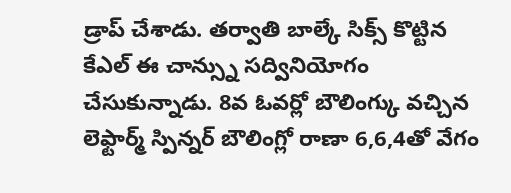డ్రాప్ చేశాడు. తర్వాతి బాల్కే సిక్స్ కొట్టిన కేఎల్ ఈ చాన్స్ను సద్వినియోగం చేసుకున్నాడు. 8వ ఓవర్లో బౌలింగ్కు వచ్చిన లెఫ్టార్మ్ స్పిన్నర్ బౌలింగ్లో రాణా 6,6,4తో వేగం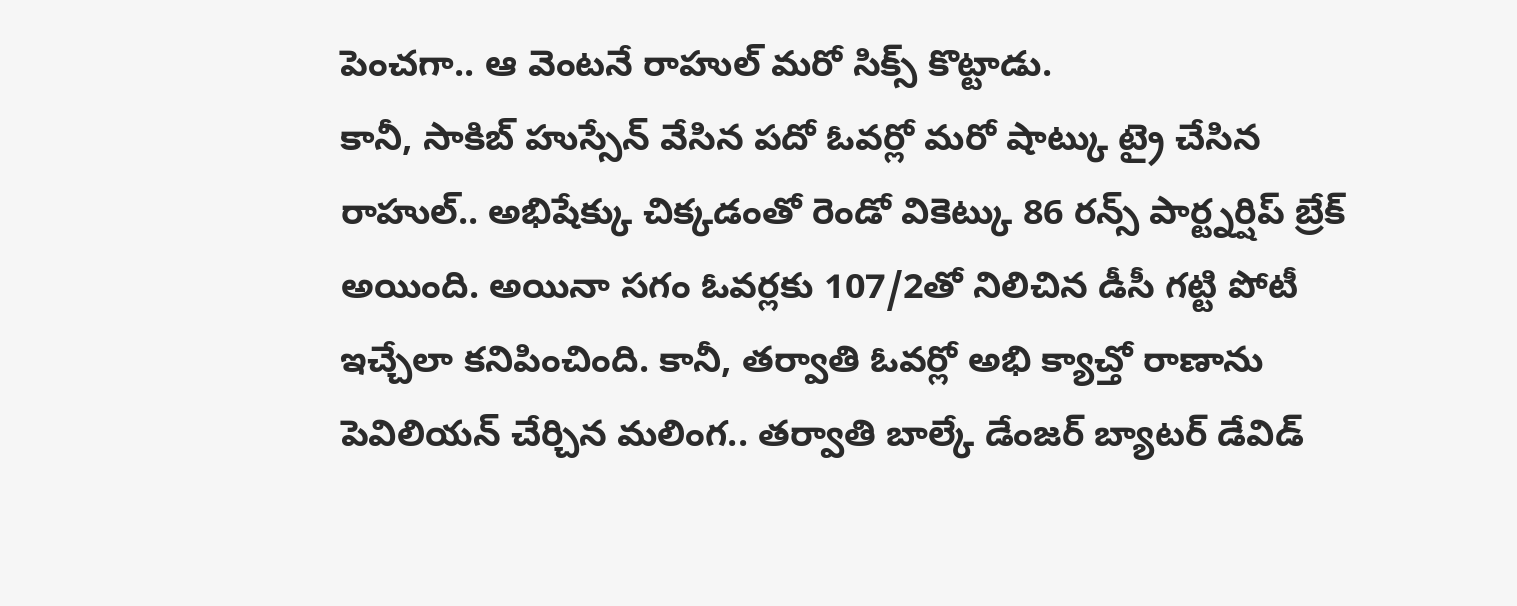పెంచగా.. ఆ వెంటనే రాహుల్ మరో సిక్స్ కొట్టాడు.
కానీ, సాకిబ్ హుస్సేన్ వేసిన పదో ఓవర్లో మరో షాట్కు ట్రై చేసిన రాహుల్.. అభిషేక్కు చిక్కడంతో రెండో వికెట్కు 86 రన్స్ పార్ట్నర్షిప్ బ్రేక్ అయింది. అయినా సగం ఓవర్లకు 107/2తో నిలిచిన డీసీ గట్టి పోటీ ఇచ్చేలా కనిపించింది. కానీ, తర్వాతి ఓవర్లో అభి క్యాచ్తో రాణాను పెవిలియన్ చేర్చిన మలింగ.. తర్వాతి బాల్కే డేంజర్ బ్యాటర్ డేవిడ్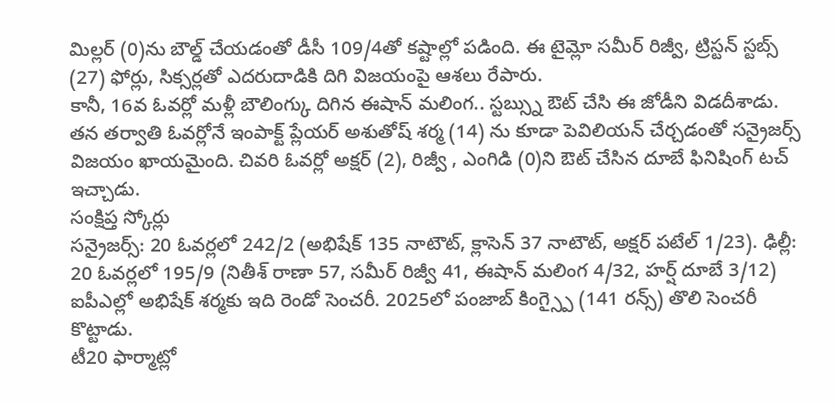మిల్లర్ (0)ను బౌల్డ్ చేయడంతో డీసీ 109/4తో కష్టాల్లో పడింది. ఈ టైమ్లో సమీర్ రిజ్వీ, ట్రిస్టన్ స్టబ్స్ (27) ఫోర్లు, సిక్సర్లతో ఎదరుదాడికి దిగి విజయంపై ఆశలు రేపారు.
కానీ, 16వ ఓవర్లో మళ్లీ బౌలింగ్కు దిగిన ఈషాన్ మలింగ.. స్టబ్స్ను ఔట్ చేసి ఈ జోడీని విడదీశాడు. తన తర్వాతి ఓవర్లోనే ఇంపాక్ట్ ప్లేయర్ అశుతోష్ శర్మ (14) ను కూడా పెవిలియన్ చేర్చడంతో సన్రైజర్స్ విజయం ఖాయమైంది. చివరి ఓవర్లో అక్షర్ (2), రిజ్వీ , ఎంగిడి (0)ని ఔట్ చేసిన దూబే ఫినిషింగ్ టచ్ ఇచ్చాడు.
సంక్షిప్త స్కోర్లు
సన్రైజర్స్: 20 ఓవర్లలో 242/2 (అభిషేక్ 135 నాటౌట్, క్లాసెన్ 37 నాటౌట్, అక్షర్ పటేల్ 1/23). ఢిల్లీ: 20 ఓవర్లలో 195/9 (నితీశ్ రాణా 57, సమీర్ రిజ్వీ 41, ఈషాన్ మలింగ 4/32, హర్ష్ దూబే 3/12)
ఐపీఎల్లో అభిషేక్ శర్మకు ఇది రెండో సెంచరీ. 2025లో పంజాబ్ కింగ్స్పై (141 రన్స్) తొలి సెంచరీ కొట్టాడు.
టీ20 ఫార్మాట్లో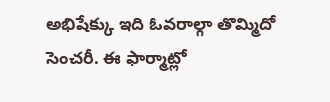అభిషేక్కు ఇది ఓవరాల్గా తొమ్మిదో సెంచరీ. ఈ ఫార్మాట్లో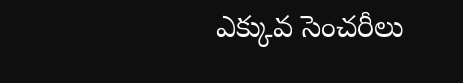ఎక్కువ సెంచరీలు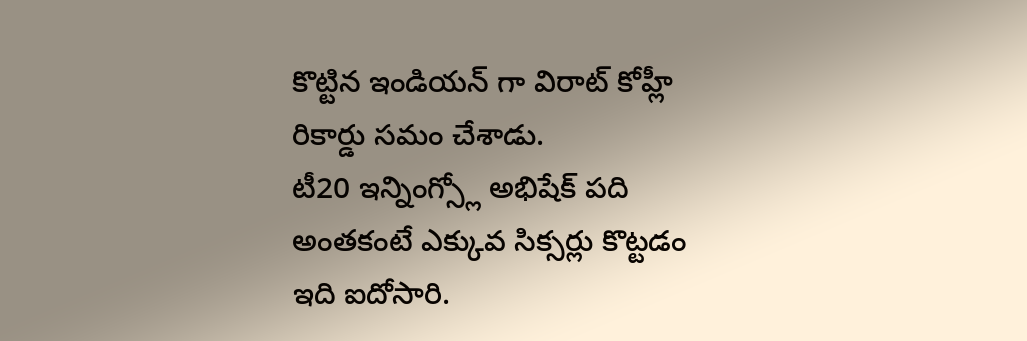కొట్టిన ఇండియన్ గా విరాట్ కోహ్లీ రికార్డు సమం చేశాడు.
టీ20 ఇన్నింగ్స్లో అభిషేక్ పది అంతకంటే ఎక్కువ సిక్సర్లు కొట్టడం ఇది ఐదోసారి.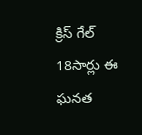క్రిస్ గేల్ 18సార్లు ఈ ఘనత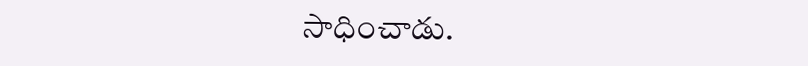సాధించాడు.